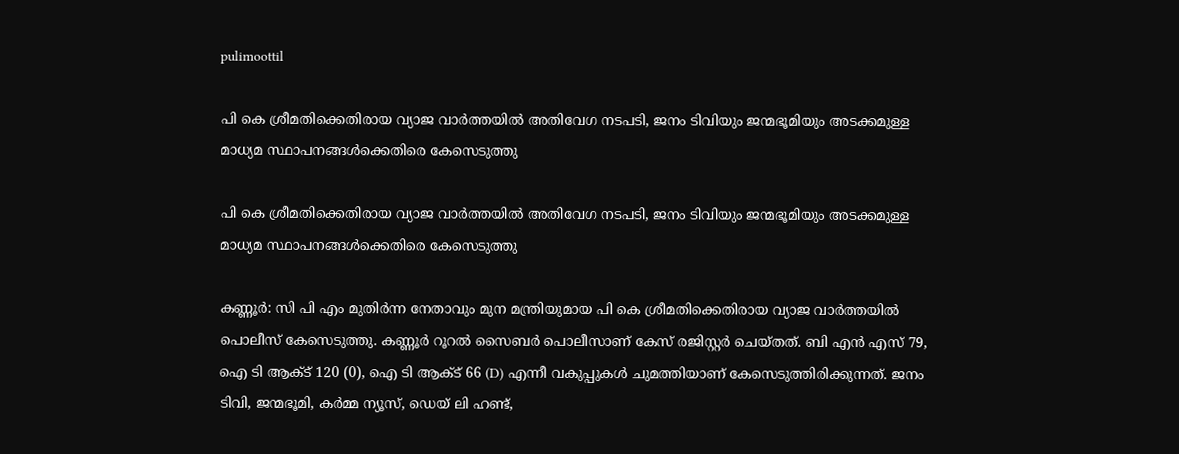pulimoottil

പി കെ ശ്രീമതിക്കെതിരായ വ്യാജ വാർത്തയിൽ അതിവേഗ നടപടി, ജനം ടിവിയും ജന്മഭൂമിയും അടക്കമുള്ള മാധ്യമ സ്ഥാപനങ്ങൾക്കെതിരെ കേസെടുത്തു

പി കെ ശ്രീമതിക്കെതിരായ വ്യാജ വാർത്തയിൽ അതിവേഗ നടപടി, ജനം ടിവിയും ജന്മഭൂമിയും അടക്കമുള്ള മാധ്യമ സ്ഥാപനങ്ങൾക്കെതിരെ കേസെടുത്തു

കണ്ണൂർ: സി പി എം മുതിർന്ന നേതാവും മുന മന്ത്രിയുമായ പി കെ ശ്രീമതിക്കെതിരായ വ്യാജ വാർത്തയിൽ പൊലീസ് കേസെടുത്തു. കണ്ണൂർ റൂറൽ സൈബർ പൊലീസാണ് കേസ് രജിസ്റ്റർ ചെയ്തത്. ബി എൻ എസ് 79, ഐ ടി ആക്ട് 120 (0), ഐ ടി ആക്ട് 66 (D) എന്നീ വകുപ്പുകൾ ചുമത്തിയാണ് കേസെടുത്തിരിക്കുന്നത്. ജനം ടിവി, ജന്മഭൂമി, കർമ്മ ന്യൂസ്, ഡെയ് ലി ഹണ്ട്,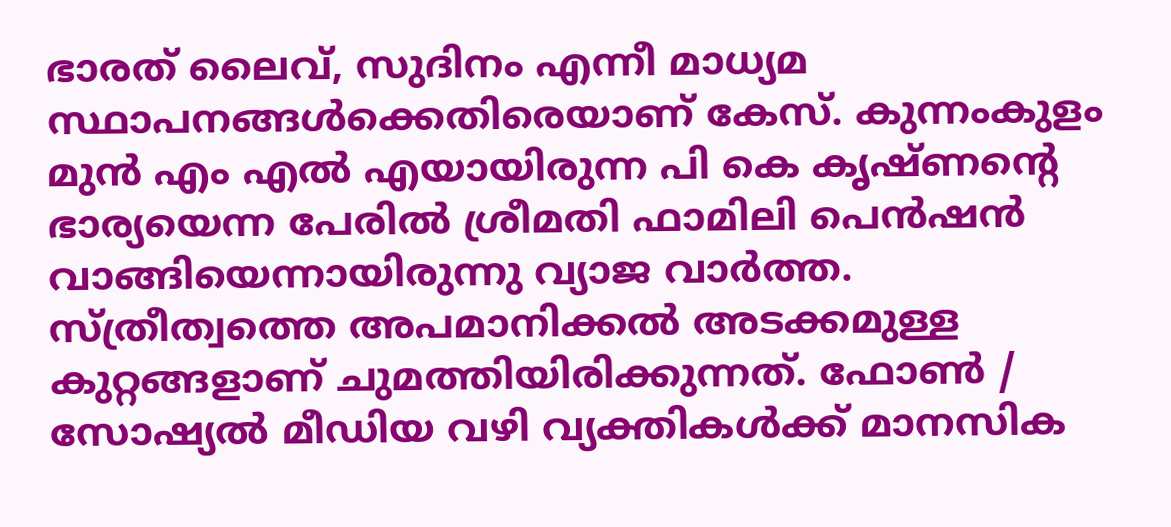ഭാരത് ലൈവ്, സുദിനം എന്നീ മാധ്യമ സ്ഥാപനങ്ങൾക്കെതിരെയാണ് കേസ്. കുന്നംകുളം മുൻ എം എൽ എയായിരുന്ന പി കെ കൃഷ്ണന്‍റെ ഭാര്യയെന്ന പേരിൽ ശ്രീമതി ഫാമിലി പെൻഷൻ വാങ്ങിയെന്നായിരുന്നു വ്യാജ വാർത്ത. സ്ത്രീത്വത്തെ അപമാനിക്കൽ അടക്കമുള്ള കുറ്റങ്ങളാണ് ചുമത്തിയിരിക്കുന്നത്. ഫോൺ / സോഷ്യൽ മീഡിയ വഴി വ്യക്തികൾക്ക് മാനസിക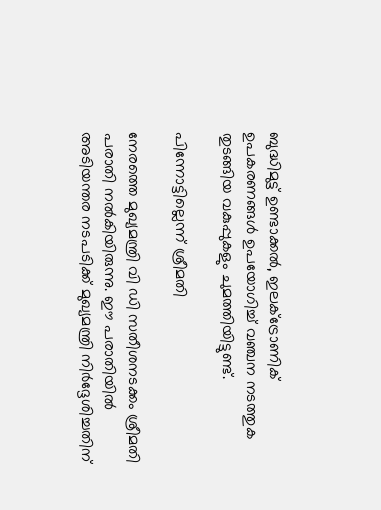ബുദ്ധിമുട്ട് ഉണ്ടാക്കൽ, ഇലക്ട്രോണിക് ഉപകരണങ്ങൾ ഉപയോഗിച്ച് വഞ്ചന നടത്തുക തുടങ്ങിയ വകുപ്പുകളും ചുമത്തിയിട്ടുണ്ട്.

പിന്നോട്ടില്ലെന്ന് ശ്രീമതി

നേരത്തെ മുഖ്യമന്ത്രി വി ഡി സതീശനടക്കം ശ്രീമതി പരാതി നൽകിയിരുന്നു. ഈ പരാതിയിൽ അടിയന്തര നടപടിക്ക് മുഖ്യമന്ത്രി നിർദ്ദേശിച്ചതിന്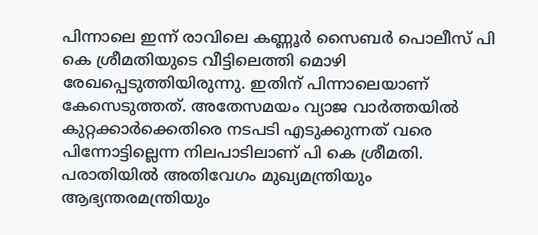പിന്നാലെ ഇന്ന് രാവിലെ കണ്ണൂർ സൈബർ പൊലീസ് പി കെ ശ്രീമതിയുടെ വീട്ടിലെത്തി മൊഴി രേഖപ്പെടുത്തിയിരുന്നു. ഇതിന് പിന്നാലെയാണ് കേസെടുത്തത്. അതേസമയം വ്യാജ വാർത്തയിൽ കുറ്റക്കാർക്കെതിരെ നടപടി എടുക്കുന്നത് വരെ പിന്നോട്ടില്ലെന്ന നിലപാടിലാണ് പി കെ ശ്രീമതി. പരാതിയിൽ അതിവേഗം മുഖ്യമന്ത്രിയും ആഭ്യന്തരമന്ത്രിയും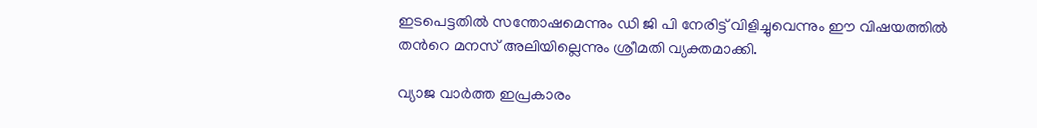ഇടപെട്ടതിൽ സന്തോഷമെന്നും ഡി ജി പി നേരിട്ട് വിളിച്ചുവെന്നും ഈ വിഷയത്തിൽ തന്‍റെ മനസ് അലിയില്ലെന്നും ശ്രീമതി വ്യക്തമാക്കി.

വ്യാജ വാർത്ത ഇപ്രകാരം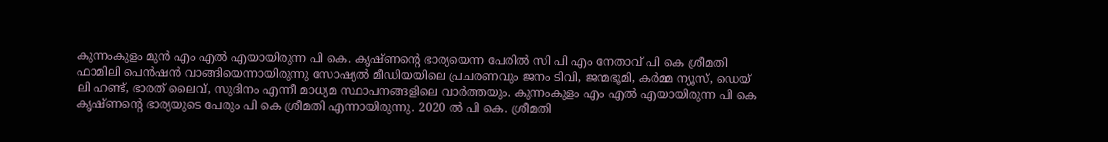കുന്നംകുളം മുൻ എം എൽ എയായിരുന്ന പി കെ. കൃഷ്ണന്‍റെ ഭാര്യയെന്ന പേരിൽ സി പി എം നേതാവ് പി കെ ശ്രീമതി ഫാമിലി പെൻഷൻ വാങ്ങിയെന്നായിരുന്നു സോഷ്യൽ മീഡിയയിലെ പ്രചരണവും ജനം ടിവി, ജന്മഭൂമി, കർമ്മ ന്യൂസ്, ഡെയ് ലി ഹണ്ട്, ഭാരത് ലൈവ്, സുദിനം എന്നീ മാധ്യമ സ്ഥാപനങ്ങളിലെ വാർത്തയും. കുന്നംകുളം എം എൽ എയായിരുന്ന പി കെ കൃഷ്ണന്‍റെ ഭാര്യയുടെ പേരും പി കെ ശ്രീമതി എന്നായിരുന്നു. 2020 ൽ പി കെ. ശ്രീമതി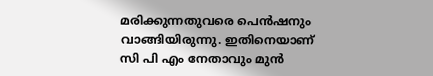മരിക്കുന്നതുവരെ പെൻഷനും വാങ്ങിയിരുന്നു. ഇതിനെയാണ് സി പി എം നേതാവും മുൻ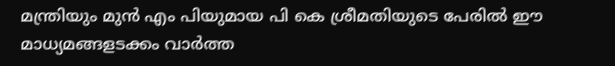മന്ത്രിയും മുൻ എം പിയുമായ പി കെ ശ്രീമതിയുടെ പേരിൽ ഈ മാധ്യമങ്ങളടക്കം വാർത്ത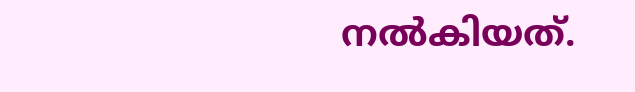നൽകിയത്.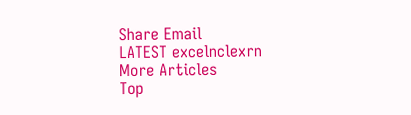Share Email
LATEST excelnclexrn
More Articles
Top